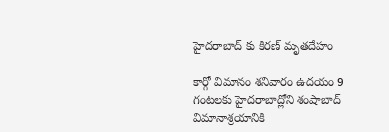హైదరాబాద్ కు కిరణ్ మృతదేహం

కార్గో విమానం శనివారం ఉదయం 9 గంటలకు హైదరాబాద్లోని శంషాబాద్ విమానాశ్రయానికి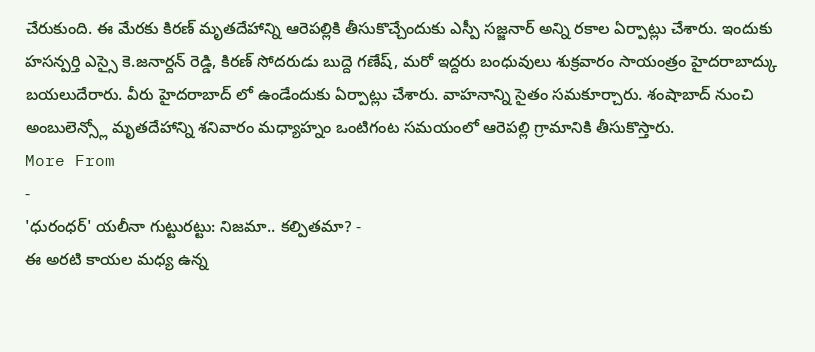చేరుకుంది. ఈ మేరకు కిరణ్ మృతదేహాన్ని ఆరెపల్లికి తీసుకొచ్చేందుకు ఎస్పీ సజ్జనార్ అన్ని రకాల ఏర్పాట్లు చేశారు. ఇందుకు హసన్పర్తి ఎస్సై కె.జనార్దన్ రెడ్డి, కిరణ్ సోదరుడు బుద్దె గణేష్, మరో ఇద్దరు బంధువులు శుక్రవారం సాయంత్రం హైదరాబాద్కు బయలుదేరారు. వీరు హైదరాబాద్ లో ఉండేందుకు ఏర్పాట్లు చేశారు. వాహనాన్ని సైతం సమకూర్చారు. శంషాబాద్ నుంచి అంబులెన్స్లో మృతదేహాన్ని శనివారం మధ్యాహ్నం ఒంటిగంట సమయంలో ఆరెపల్లి గ్రామానికి తీసుకొస్తారు.
More From
-
'ధురంధర్' యలీనా గుట్టురట్టు: నిజమా.. కల్పితమా? -
ఈ అరటి కాయల మధ్య ఉన్న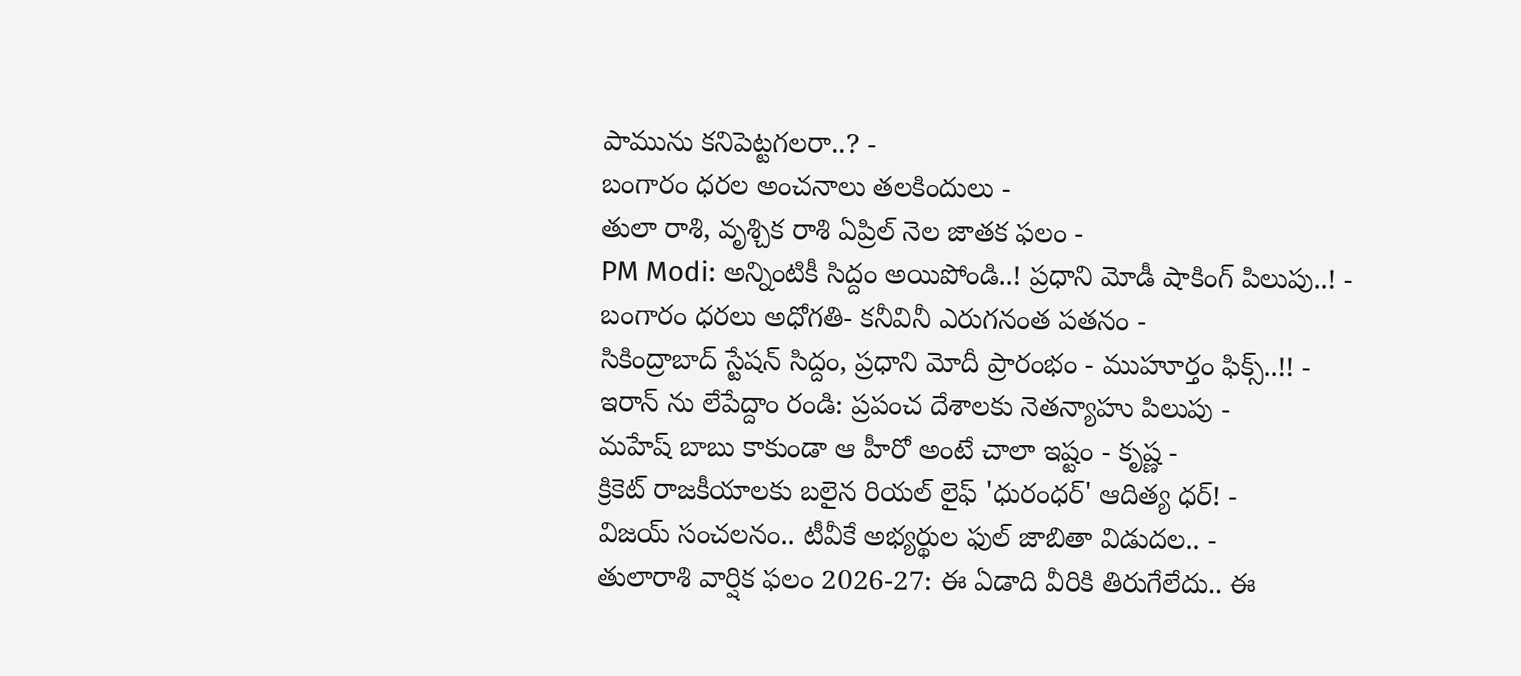పామును కనిపెట్టగలరా..? -
బంగారం ధరల అంచనాలు తలకిందులు -
తులా రాశి, వృశ్చిక రాశి ఏప్రిల్ నెల జాతక ఫలం -
PM Modi: అన్నింటికీ సిద్దం అయిపోండి..! ప్రధాని మోడీ షాకింగ్ పిలుపు..! -
బంగారం ధరలు అధోగతి- కనీవినీ ఎరుగనంత పతనం -
సికింద్రాబాద్ స్టేషన్ సిద్దం, ప్రధాని మోదీ ప్రారంభం - ముహూర్తం ఫిక్స్..!! -
ఇరాన్ ను లేపేద్దాం రండి: ప్రపంచ దేశాలకు నెతన్యాహు పిలుపు -
మహేష్ బాబు కాకుండా ఆ హీరో అంటే చాలా ఇష్టం - కృష్ణ -
క్రికెట్ రాజకీయాలకు బలైన రియల్ లైఫ్ 'ధురంధర్' ఆదిత్య ధర్! -
విజయ్ సంచలనం.. టీవీకే అభ్యర్థుల ఫుల్ జాబితా విడుదల.. -
తులారాశి వార్షిక ఫలం 2026-27: ఈ ఏడాది వీరికి తిరుగేలేదు.. ఈ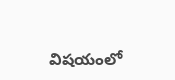విషయంలో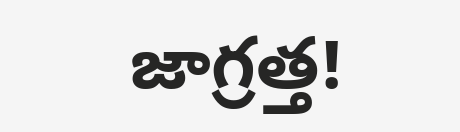జాగ్రత్త!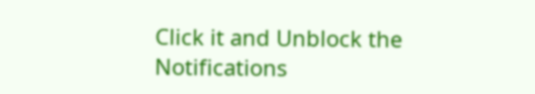Click it and Unblock the Notifications